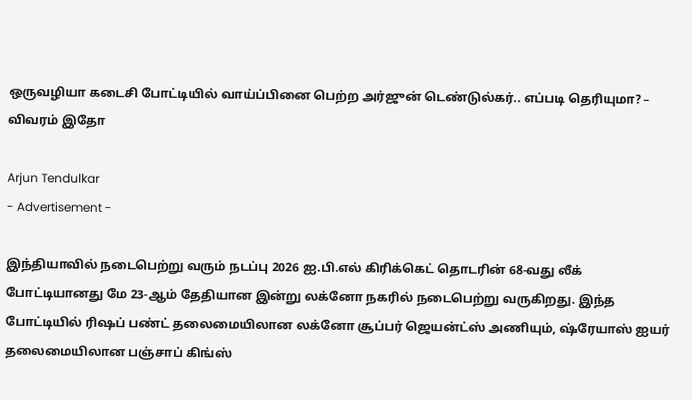ஒருவழியா கடைசி போட்டியில் வாய்ப்பினை பெற்ற அர்ஜுன் டெண்டுல்கர்.. எப்படி தெரியுமா? – விவரம் இதோ

Arjun Tendulkar
- Advertisement -

இந்தியாவில் நடைபெற்று வரும் நடப்பு 2026 ஐ.பி.எல் கிரிக்கெட் தொடரின் 68-வது லீக் போட்டியானது மே 23-ஆம் தேதியான இன்று லக்னோ நகரில் நடைபெற்று வருகிறது. இந்த போட்டியில் ரிஷப் பண்ட் தலைமையிலான லக்னோ சூப்பர் ஜெயன்ட்ஸ் அணியும், ஷ்ரேயாஸ் ஐயர் தலைமையிலான பஞ்சாப் கிங்ஸ்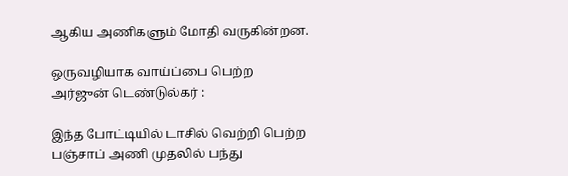ஆகிய அணிகளும் மோதி வருகின்றன.

ஒருவழியாக வாய்ப்பை பெற்ற அர்ஜுன் டெண்டுல்கர் :

இந்த போட்டியில் டாசில் வெற்றி பெற்ற பஞ்சாப் அணி முதலில் பந்து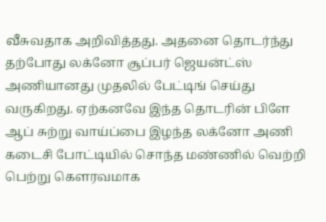வீசுவதாக அறிவித்தது. அதனை தொடர்ந்து தற்போது லக்னோ சூப்பர் ஜெயன்ட்ஸ் அணியானது முதலில் பேட்டிங் செய்து வருகிறது. ஏற்கனவே இந்த தொடரின் பிளே ஆப் சுற்று வாய்ப்பை இழந்த லக்னோ அணி கடைசி போட்டியில் சொந்த மண்ணில் வெற்றி பெற்று கௌரவமாக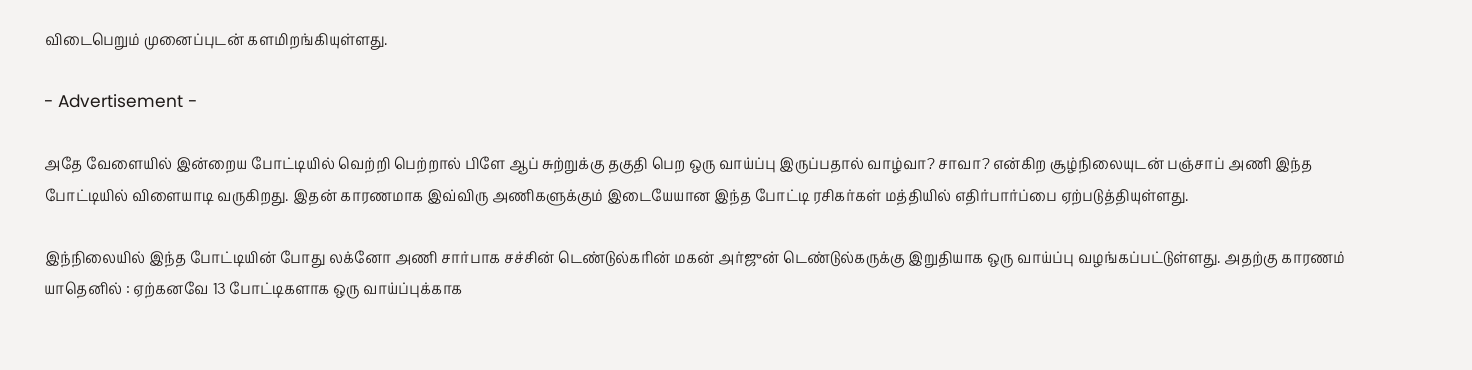விடைபெறும் முனைப்புடன் களமிறங்கியுள்ளது.

- Advertisement -

அதே வேளையில் இன்றைய போட்டியில் வெற்றி பெற்றால் பிளே ஆப் சுற்றுக்கு தகுதி பெற ஒரு வாய்ப்பு இருப்பதால் வாழ்வா? சாவா? என்கிற சூழ்நிலையுடன் பஞ்சாப் அணி இந்த போட்டியில் விளையாடி வருகிறது. இதன் காரணமாக இவ்விரு அணிகளுக்கும் இடையேயான இந்த போட்டி ரசிகர்கள் மத்தியில் எதிர்பார்ப்பை ஏற்படுத்தியுள்ளது.

இந்நிலையில் இந்த போட்டியின் போது லக்னோ அணி சார்பாக சச்சின் டெண்டுல்கரின் மகன் அர்ஜுன் டெண்டுல்கருக்கு இறுதியாக ஒரு வாய்ப்பு வழங்கப்பட்டுள்ளது. அதற்கு காரணம் யாதெனில் : ஏற்கனவே 13 போட்டிகளாக ஒரு வாய்ப்புக்காக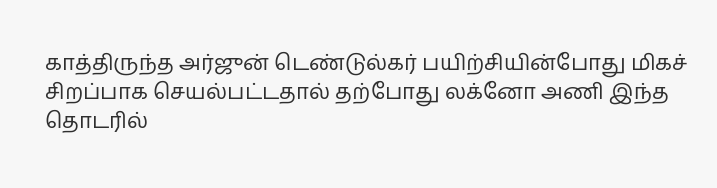காத்திருந்த அர்ஜுன் டெண்டுல்கர் பயிற்சியின்போது மிகச் சிறப்பாக செயல்பட்டதால் தற்போது லக்னோ அணி இந்த தொடரில்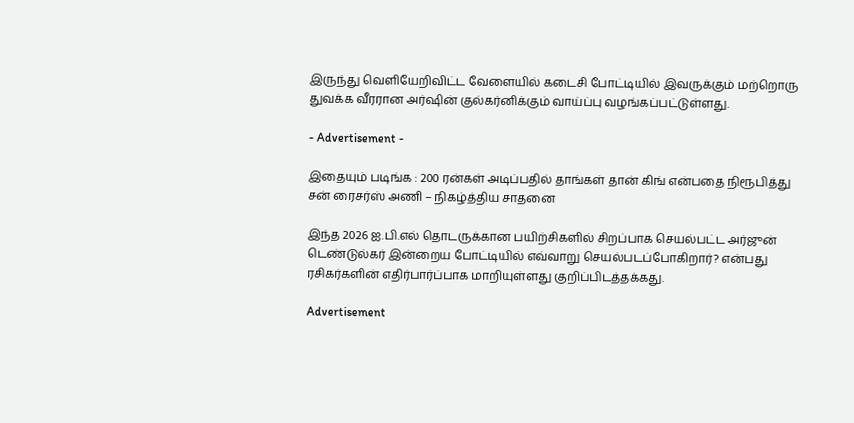இருந்து வெளியேறிவிட்ட வேளையில் கடைசி போட்டியில் இவருக்கும் மற்றொரு துவக்க வீரரான அர்ஷின் குல்கர்னிக்கும் வாய்ப்பு வழங்கப்பட்டுள்ளது.

- Advertisement -

இதையும் படிங்க : 200 ரன்கள் அடிப்பதில் தாங்கள் தான் கிங் என்பதை நிரூபித்து சன் ரைசர்ஸ் அணி – நிகழ்த்திய சாதனை

இந்த 2026 ஐ.பி.எல் தொடருக்கான பயிற்சிகளில் சிறப்பாக செயல்பட்ட அர்ஜுன் டெண்டுல்கர் இன்றைய போட்டியில் எவ்வாறு செயல்படப்போகிறார்? என்பது ரசிகர்களின் எதிர்பார்ப்பாக மாறியுள்ளது குறிப்பிடத்தக்கது.

Advertisement